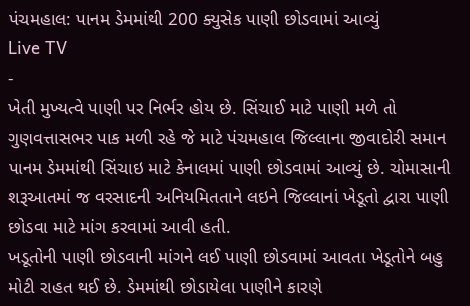પંચમહાલ: પાનમ ડેમમાંથી 200 ક્યુસેક પાણી છોડવામાં આવ્યું
Live TV
-
ખેતી મુખ્યત્વે પાણી પર નિર્ભર હોય છે. સિંચાઈ માટે પાણી મળે તો ગુણવત્તાસભર પાક મળી રહે જે માટે પંચમહાલ જિલ્લાના જીવાદોરી સમાન પાનમ ડેમમાંથી સિંચાઇ માટે કેનાલમાં પાણી છોડવામાં આવ્યું છે. ચોમાસાની શરૂઆતમાં જ વરસાદની અનિયમિતતાને લઇને જિલ્લાનાં ખેડૂતો દ્વારા પાણી છોડવા માટે માંગ કરવામાં આવી હતી.
ખડૂતોની પાણી છોડવાની માંગને લઈ પાણી છોડવામાં આવતા ખેડૂતોને બહુ મોટી રાહત થઈ છે. ડેમમાંથી છોડાયેલા પાણીને કારણે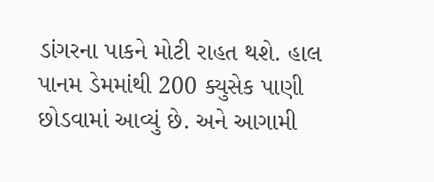ડાંગરના પાકને મોટી રાહત થશે. હાલ પાનમ ડેમમાંથી 200 ક્યુસેક પાણી છોડવામાં આવ્યું છે. અને આગામી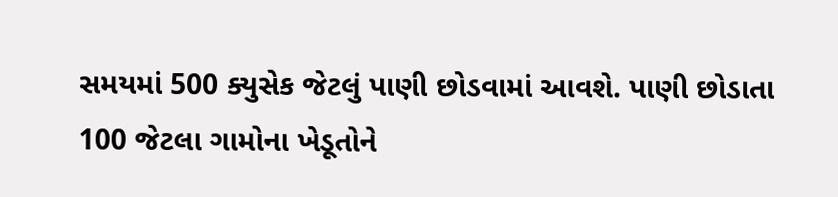સમયમાં 500 ક્યુસેક જેટલું પાણી છોડવામાં આવશે. પાણી છોડાતા 100 જેટલા ગામોના ખેડૂતોને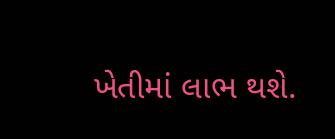ખેતીમાં લાભ થશે.